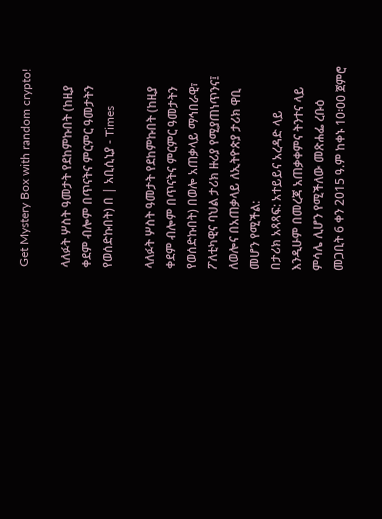Get Mystery Box with random crypto!

ላለፉት ሦስት ዓመታት የደከምኩበት (ከዚያ ቀደም ብሎም በጥናትና ምርምር ዓመታትን የወሰድኩበት) በ | አቢሲኒያ - Times

ላለፉት ሦስት ዓመታት የደከምኩበት (ከዚያ ቀደም ብሎም በጥናትና ምርምር ዓመታትን የወሰድኩበት) በወሎ አጠቃላይ ማኅበራዊ፣ ፖለቲካዊና ባህል ታሪክ ዙሪያ የሚያጠነጥንና፤ ለወሎና በአጠቃላይ ለኢትዮጵያ ታሪክ ዋቢ መሆን የሚችል:
በታሪክ አጻጻፍ: አተይይና አረዳድ ላይ እንዲሁም በመረጃ አጠቃቀምና ትንተና ላይ ምሳሌ ሊሆን የሚችለው መጽሐፌ ረቡዕ መጋቢት 6 ቀን 2015 ዓ.ም ከቀኑ 10፡00 ጀምሮ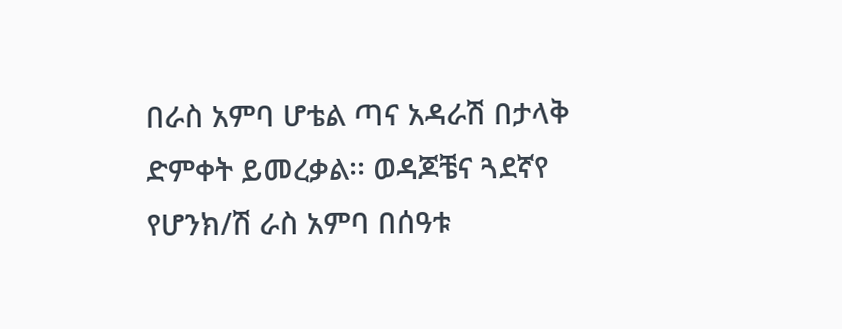በራስ አምባ ሆቴል ጣና አዳራሽ በታላቅ ድምቀት ይመረቃል፡፡ ወዳጆቼና ጓደኛየ የሆንክ/ሽ ራስ አምባ በሰዓቱ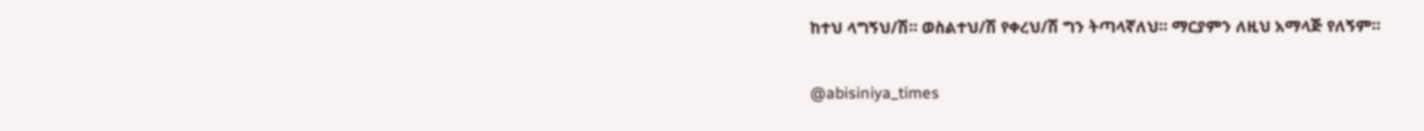ከተህ ላግኝህ/ሽ። ወስልተህ/ሽ የቀረህ/ሽ ግን ትጣላኛለህ። ማርያምን ለዚህ አማላጅ የለኝም።

@abisiniya_times